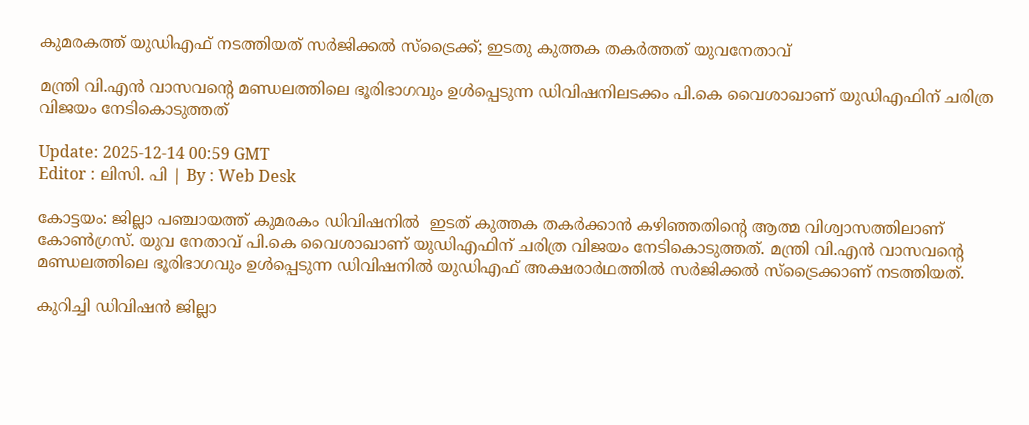കുമരകത്ത് യുഡിഎഫ് നടത്തിയത് സർജിക്കൽ സ്‌ട്രൈക്ക്; ഇടതു കുത്തക തകർത്തത് യുവനേതാവ്‌

മന്ത്രി വി.എൻ വാസവന്റെ മണ്ഡലത്തിലെ ഭൂരിഭാഗവും ഉൾപ്പെടുന്ന ഡിവിഷനിലടക്കം പി.കെ വൈശാഖാണ് യുഡിഎഫിന് ചരിത്ര വിജയം നേടികൊടുത്തത്

Update: 2025-12-14 00:59 GMT
Editor : ലിസി. പി | By : Web Desk

കോട്ടയം: ജില്ലാ പഞ്ചായത്ത് കുമരകം ഡിവിഷനിൽ  ഇടത് കുത്തക തകർക്കാൻ കഴിഞ്ഞതിന്‍റെ ആത്മ വിശ്വാസത്തിലാണ് കോൺഗ്രസ്. യുവ നേതാവ് പി.കെ വൈശാഖാണ് യുഡിഎഫിന് ചരിത്ര വിജയം നേടികൊടുത്തത്. മന്ത്രി വി.എൻ വാസവന്റെ മണ്ഡലത്തിലെ ഭൂരിഭാഗവും ഉൾപ്പെടുന്ന ഡിവിഷനിൽ യുഡിഎഫ് അക്ഷരാർഥത്തിൽ സർജിക്കൽ സ്ട്രൈക്കാണ് നടത്തിയത്.

കുറിച്ചി ഡിവിഷൻ ജില്ലാ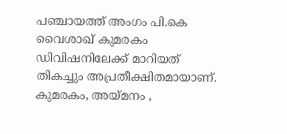പഞ്ചായത്ത് അംഗം പി.കെ വൈശാഖ് കുമരകം ഡിവിഷനിലേക്ക് മാറിയത് തികച്ചും അപ്രതീക്ഷിതമായാണ്. കുമരകം, അയ്മനം ,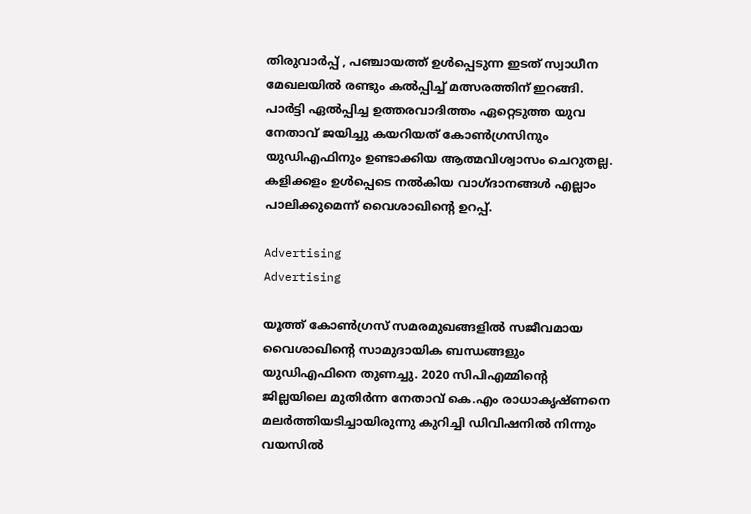തിരുവാർപ്പ് , പഞ്ചായത്ത് ഉൾപ്പെടുന്ന ഇടത് സ്വാധീന മേഖലയിൽ രണ്ടും കൽപ്പിച്ച് മത്സരത്തിന് ഇറങ്ങി. പാർട്ടി ഏൽപ്പിച്ച ഉത്തരവാദിത്തം ഏറ്റെടുത്ത യുവ നേതാവ് ജയിച്ചു കയറിയത് കോൺഗ്രസിനും യുഡിഎഫിനും ഉണ്ടാക്കിയ ആത്മവിശ്വാസം ചെറുതല്ല. കളിക്കളം ഉൾപ്പെടെ നൽകിയ വാഗ്ദാനങ്ങൾ എല്ലാം പാലിക്കുമെന്ന് വൈശാഖിൻ്റെ ഉറപ്പ്.

Advertising
Advertising

യൂത്ത് കോൺഗ്രസ് സമരമുഖങ്ങളിൽ സജീവമായ വൈശാഖിൻ്റെ സാമുദായിക ബന്ധങ്ങളും യുഡിഎഫിനെ തുണച്ചു. 2020 സിപിഎമ്മിന്റെ ജില്ലയിലെ മുതിർന്ന നേതാവ് കെ.എം രാധാകൃഷ്ണനെ മലർത്തിയടിച്ചായിരുന്നു കുറിച്ചി ഡിവിഷനിൽ നിന്നും വയസിൽ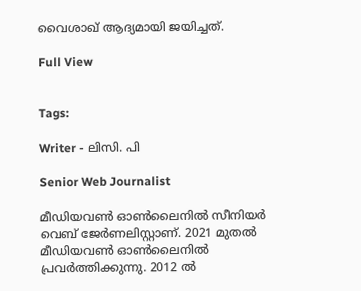വൈശാഖ് ആദ്യമായി ജയിച്ചത്.

Full View


Tags:

Writer - ലിസി. പി

Senior Web Journalist

മീഡിയവൺ ഓൺലൈനിൽ സീനിയർ വെബ് ജേർണലിസ്റ്റാണ്. 2021 മുതൽ മീഡിയവൺ ഓൺലൈനിൽ പ്രവർത്തിക്കുന്നു. 2012 ല്‍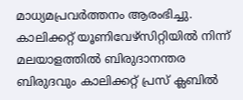മാധ്യമപ്രവര്‍ത്തനം ആരംഭിച്ചു. കാലിക്കറ്റ് യൂണിവേഴ്‌സിറ്റിയിൽ നിന്ന് മലയാളത്തിൽ ബിരുദാനന്തര ബിരുദവും കാലിക്കറ്റ് പ്രസ് ക്ലബിൽ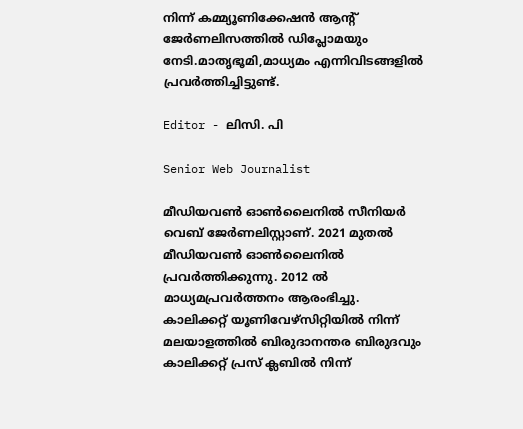നിന്ന് കമ്മ്യൂണിക്കേഷൻ ആന്റ് ജേർണലിസത്തിൽ ഡിപ്ലോമയും നേടി.മാതൃഭൂമി,മാധ്യമം എന്നിവിടങ്ങളിൽ പ്രവർത്തിച്ചിട്ടുണ്ട്.

Editor - ലിസി. പി

Senior Web Journalist

മീഡിയവൺ ഓൺലൈനിൽ സീനിയർ വെബ് ജേർണലിസ്റ്റാണ്. 2021 മുതൽ മീഡിയവൺ ഓൺലൈനിൽ പ്രവർത്തിക്കുന്നു. 2012 ല്‍ മാധ്യമപ്രവര്‍ത്തനം ആരംഭിച്ചു. കാലിക്കറ്റ് യൂണിവേഴ്‌സിറ്റിയിൽ നിന്ന് മലയാളത്തിൽ ബിരുദാനന്തര ബിരുദവും കാലിക്കറ്റ് പ്രസ് ക്ലബിൽ നിന്ന്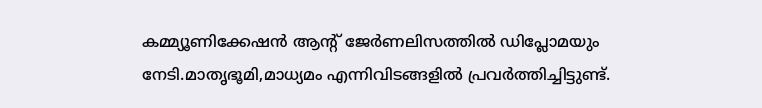കമ്മ്യൂണിക്കേഷൻ ആന്റ് ജേർണലിസത്തിൽ ഡിപ്ലോമയും നേടി.മാതൃഭൂമി,മാധ്യമം എന്നിവിടങ്ങളിൽ പ്രവർത്തിച്ചിട്ടുണ്ട്.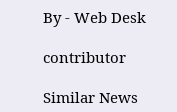By - Web Desk

contributor

Similar News